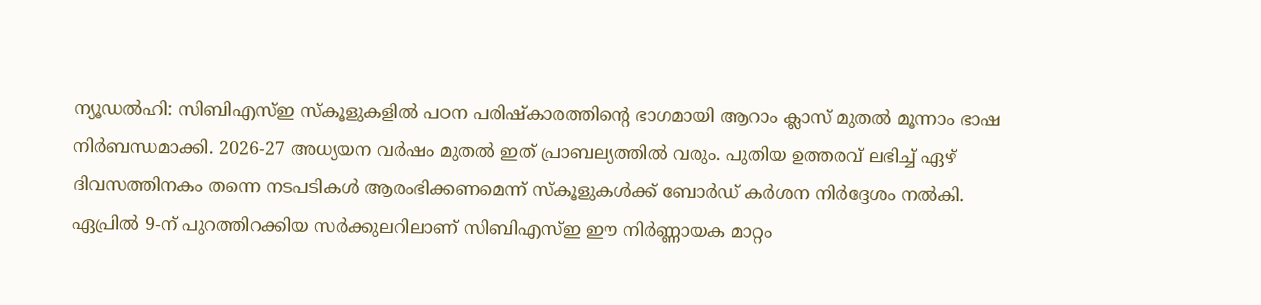ന്യൂഡൽഹി: സിബിഎസ്ഇ സ്കൂളുകളിൽ പഠന പരിഷ്കാരത്തിന്റെ ഭാഗമായി ആറാം ക്ലാസ് മുതൽ മൂന്നാം ഭാഷ നിർബന്ധമാക്കി. 2026-27 അധ്യയന വർഷം മുതൽ ഇത് പ്രാബല്യത്തിൽ വരും. പുതിയ ഉത്തരവ് ലഭിച്ച് ഏഴ് ദിവസത്തിനകം തന്നെ നടപടികൾ ആരംഭിക്കണമെന്ന് സ്കൂളുകൾക്ക് ബോർഡ് കർശന നിർദ്ദേശം നൽകി. ഏപ്രിൽ 9-ന് പുറത്തിറക്കിയ സർക്കുലറിലാണ് സിബിഎസ്ഇ ഈ നിർണ്ണായക മാറ്റം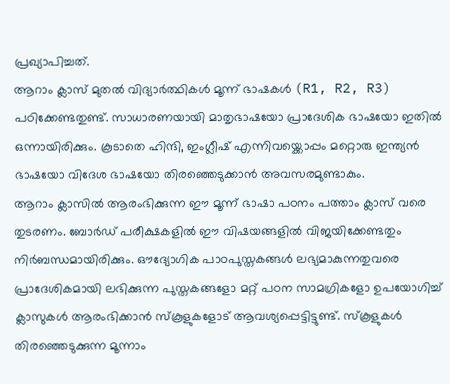പ്രഖ്യാപിച്ചത്.
ആറാം ക്ലാസ് മുതൽ വിദ്യാർത്ഥികൾ മൂന്ന് ഭാഷകൾ (R1, R2, R3) പഠിക്കേണ്ടതുണ്ട്. സാധാരണയായി മാതൃഭാഷയോ പ്രാദേശിക ഭാഷയോ ഇതിൽ ഒന്നായിരിക്കും. കൂടാതെ ഹിന്ദി, ഇംഗ്ലീഷ് എന്നിവയ്ക്കൊപ്പം മറ്റൊരു ഇന്ത്യൻ ഭാഷയോ വിദേശ ഭാഷയോ തിരഞ്ഞെടുക്കാൻ അവസരമുണ്ടാകും.
ആറാം ക്ലാസിൽ ആരംഭിക്കുന്ന ഈ മൂന്ന് ഭാഷാ പഠനം പത്താം ക്ലാസ് വരെ തുടരണം. ബോർഡ് പരീക്ഷകളിൽ ഈ വിഷയങ്ങളിൽ വിജയിക്കേണ്ടതും നിർബന്ധമായിരിക്കും. ഔദ്യോഗിക പാഠപുസ്തകങ്ങൾ ലഭ്യമാകുന്നതുവരെ പ്രാദേശികമായി ലഭിക്കുന്ന പുസ്തകങ്ങളോ മറ്റ് പഠന സാമഗ്രികളോ ഉപയോഗിച്ച് ക്ലാസുകൾ ആരംഭിക്കാൻ സ്കൂളുകളോട് ആവശ്യപ്പെട്ടിട്ടുണ്ട്. സ്കൂളുകൾ തിരഞ്ഞെടുക്കുന്ന മൂന്നാം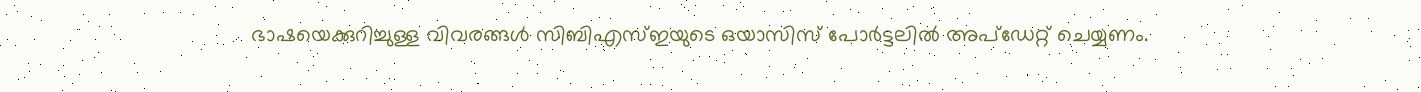ഭാഷയെക്കുറിച്ചുള്ള വിവരങ്ങൾ സിബിഎസ്ഇയുടെ ഒയാസിസ് പോർട്ടലിൽ അപ്ഡേറ്റ് ചെയ്യണം.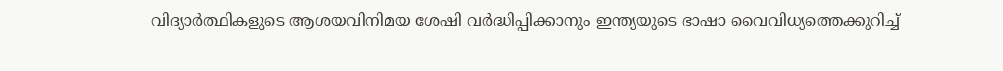വിദ്യാർത്ഥികളുടെ ആശയവിനിമയ ശേഷി വർദ്ധിപ്പിക്കാനും ഇന്ത്യയുടെ ഭാഷാ വൈവിധ്യത്തെക്കുറിച്ച്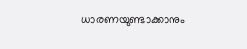ധാരണയുണ്ടാക്കാനും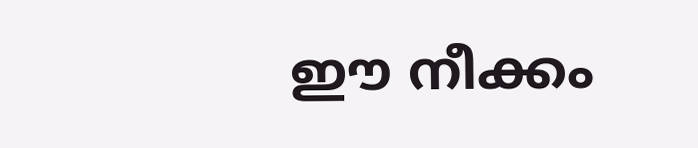ഈ നീക്കം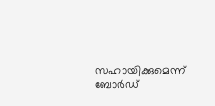സഹായിക്കുമെന്ന് ബോർഡ്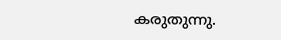കരുതുന്നു.